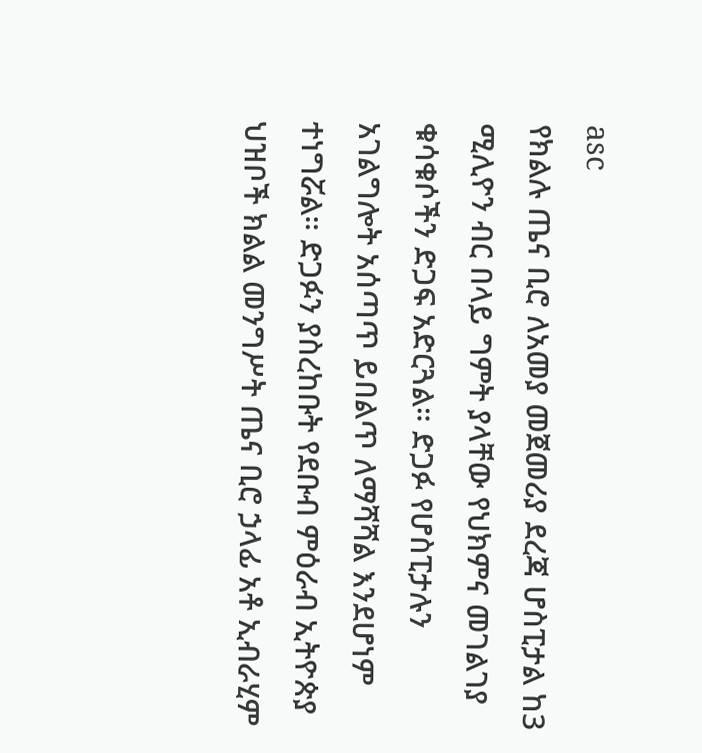asc
የክልሉ ጤና ቢሮ ለአመያ መጀመሪያ ደረጃ ሆስፒታል ከ3 ሚሊዮን ብር በላይ ግምት ያላቸው የህክምና መገልገያ ቁሳቁሶችን ድጋፍ አድርጓል። ድጋፉ የሆስፒታሉን አገልግሎት አሰጣጥ ይበልጥ ለማሻሻል እንደሆነም ተነግሯል። ድጋፉን ያስረከቡት የደቡብ ምዕራብ ኢትዮጵያ ህዝቦች ክልል መንግሥት ጤና ቢሮ ኃላፊ አቶ ኢብራሂም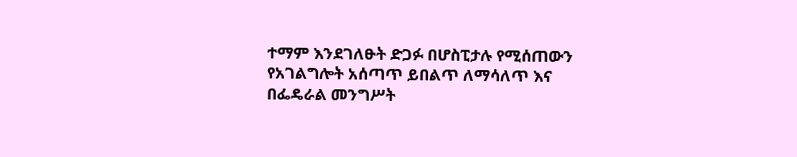ተማም እንደገለፁት ድጋፉ በሆስፒታሉ የሚሰጠውን የአገልግሎት አሰጣጥ ይበልጥ ለማሳለጥ እና በፌዴራል መንግሥት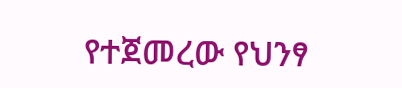የተጀመረው የህንፃ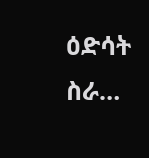ዕድሳት ስራ…